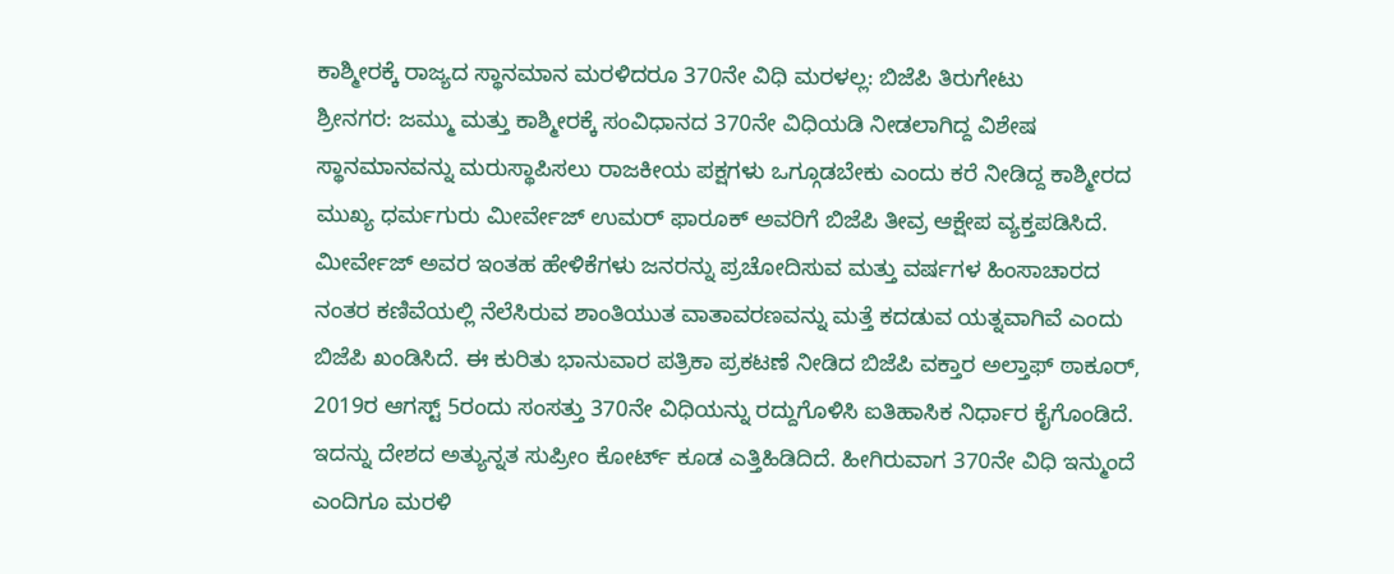ಕಾಶ್ಮೀರಕ್ಕೆ ರಾಜ್ಯದ ಸ್ಥಾನಮಾನ ಮರಳಿದರೂ 370ನೇ ವಿಧಿ ಮರಳಲ್ಲ: ಬಿಜೆಪಿ ತಿರುಗೇಟು
ಶ್ರೀನಗರ: ಜಮ್ಮು ಮತ್ತು ಕಾಶ್ಮೀರಕ್ಕೆ ಸಂವಿಧಾನದ 370ನೇ ವಿಧಿಯಡಿ ನೀಡಲಾಗಿದ್ದ ವಿಶೇಷ ಸ್ಥಾನಮಾನವನ್ನು ಮರುಸ್ಥಾಪಿಸಲು ರಾಜಕೀಯ ಪಕ್ಷಗಳು ಒಗ್ಗೂಡಬೇಕು ಎಂದು ಕರೆ ನೀಡಿದ್ದ ಕಾಶ್ಮೀರದ ಮುಖ್ಯ ಧರ್ಮಗುರು ಮೀರ್ವೇಜ್ ಉಮರ್ ಫಾರೂಕ್ ಅವರಿಗೆ ಬಿಜೆಪಿ ತೀವ್ರ ಆಕ್ಷೇಪ ವ್ಯಕ್ತಪಡಿಸಿದೆ. ಮೀರ್ವೇಜ್ ಅವರ ಇಂತಹ ಹೇಳಿಕೆಗಳು ಜನರನ್ನು ಪ್ರಚೋದಿಸುವ ಮತ್ತು ವರ್ಷಗಳ ಹಿಂಸಾಚಾರದ ನಂತರ ಕಣಿವೆಯಲ್ಲಿ ನೆಲೆಸಿರುವ ಶಾಂತಿಯುತ ವಾತಾವರಣವನ್ನು ಮತ್ತೆ ಕದಡುವ ಯತ್ನವಾಗಿವೆ ಎಂದು ಬಿಜೆಪಿ ಖಂಡಿಸಿದೆ. ಈ ಕುರಿತು ಭಾನುವಾರ ಪತ್ರಿಕಾ ಪ್ರಕಟಣೆ ನೀಡಿದ ಬಿಜೆಪಿ ವಕ್ತಾರ ಅಲ್ತಾಫ್ ಠಾಕೂರ್, 2019ರ ಆಗಸ್ಟ್ 5ರಂದು ಸಂಸತ್ತು 370ನೇ ವಿಧಿಯನ್ನು ರದ್ದುಗೊಳಿಸಿ ಐತಿಹಾಸಿಕ ನಿರ್ಧಾರ ಕೈಗೊಂಡಿದೆ. ಇದನ್ನು ದೇಶದ ಅತ್ಯುನ್ನತ ಸುಪ್ರೀಂ ಕೋರ್ಟ್ ಕೂಡ ಎತ್ತಿಹಿಡಿದಿದೆ. ಹೀಗಿರುವಾಗ 370ನೇ ವಿಧಿ ಇನ್ಮುಂದೆ ಎಂದಿಗೂ ಮರಳಿ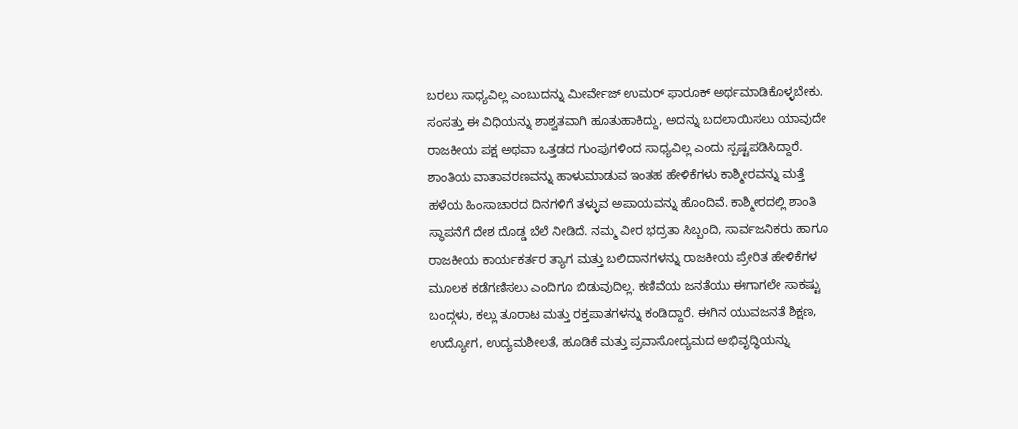ಬರಲು ಸಾಧ್ಯವಿಲ್ಲ ಎಂಬುದನ್ನು ಮೀರ್ವೇಜ್ ಉಮರ್ ಫಾರೂಕ್ ಅರ್ಥಮಾಡಿಕೊಳ್ಳಬೇಕು. ಸಂಸತ್ತು ಈ ವಿಧಿಯನ್ನು ಶಾಶ್ವತವಾಗಿ ಹೂತುಹಾಕಿದ್ದು, ಅದನ್ನು ಬದಲಾಯಿಸಲು ಯಾವುದೇ ರಾಜಕೀಯ ಪಕ್ಷ ಅಥವಾ ಒತ್ತಡದ ಗುಂಪುಗಳಿಂದ ಸಾಧ್ಯವಿಲ್ಲ ಎಂದು ಸ್ಪಷ್ಟಪಡಿಸಿದ್ದಾರೆ.
ಶಾಂತಿಯ ವಾತಾವರಣವನ್ನು ಹಾಳುಮಾಡುವ ಇಂತಹ ಹೇಳಿಕೆಗಳು ಕಾಶ್ಮೀರವನ್ನು ಮತ್ತೆ ಹಳೆಯ ಹಿಂಸಾಚಾರದ ದಿನಗಳಿಗೆ ತಳ್ಳುವ ಅಪಾಯವನ್ನು ಹೊಂದಿವೆ. ಕಾಶ್ಮೀರದಲ್ಲಿ ಶಾಂತಿ ಸ್ಥಾಪನೆಗೆ ದೇಶ ದೊಡ್ಡ ಬೆಲೆ ನೀಡಿದೆ. ನಮ್ಮ ವೀರ ಭದ್ರತಾ ಸಿಬ್ಬಂದಿ, ಸಾರ್ವಜನಿಕರು ಹಾಗೂ ರಾಜಕೀಯ ಕಾರ್ಯಕರ್ತರ ತ್ಯಾಗ ಮತ್ತು ಬಲಿದಾನಗಳನ್ನು ರಾಜಕೀಯ ಪ್ರೇರಿತ ಹೇಳಿಕೆಗಳ ಮೂಲಕ ಕಡೆಗಣಿಸಲು ಎಂದಿಗೂ ಬಿಡುವುದಿಲ್ಲ. ಕಣಿವೆಯ ಜನತೆಯು ಈಗಾಗಲೇ ಸಾಕಷ್ಟು ಬಂದ್ಗಳು, ಕಲ್ಲು ತೂರಾಟ ಮತ್ತು ರಕ್ತಪಾತಗಳನ್ನು ಕಂಡಿದ್ದಾರೆ. ಈಗಿನ ಯುವಜನತೆ ಶಿಕ್ಷಣ, ಉದ್ಯೋಗ, ಉದ್ಯಮಶೀಲತೆ, ಹೂಡಿಕೆ ಮತ್ತು ಪ್ರವಾಸೋದ್ಯಮದ ಅಭಿವೃದ್ಧಿಯನ್ನು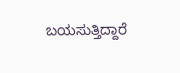ಬಯಸುತ್ತಿದ್ದಾರೆ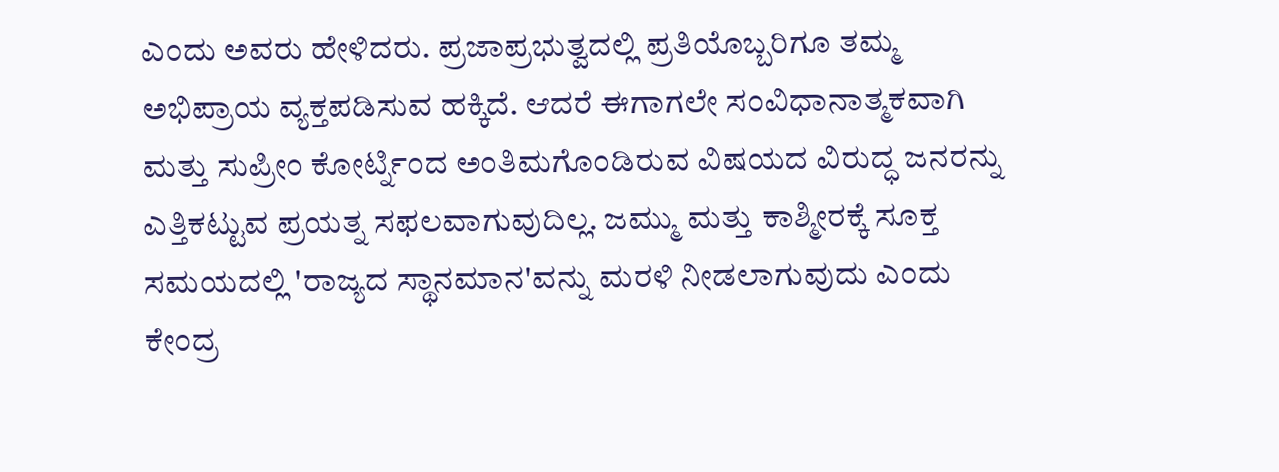ಎಂದು ಅವರು ಹೇಳಿದರು. ಪ್ರಜಾಪ್ರಭುತ್ವದಲ್ಲಿ ಪ್ರತಿಯೊಬ್ಬರಿಗೂ ತಮ್ಮ ಅಭಿಪ್ರಾಯ ವ್ಯಕ್ತಪಡಿಸುವ ಹಕ್ಕಿದೆ. ಆದರೆ ಈಗಾಗಲೇ ಸಂವಿಧಾನಾತ್ಮಕವಾಗಿ ಮತ್ತು ಸುಪ್ರೀಂ ಕೋರ್ಟ್ನಿಂದ ಅಂತಿಮಗೊಂಡಿರುವ ವಿಷಯದ ವಿರುದ್ಧ ಜನರನ್ನು ಎತ್ತಿಕಟ್ಟುವ ಪ್ರಯತ್ನ ಸಫಲವಾಗುವುದಿಲ್ಲ. ಜಮ್ಮು ಮತ್ತು ಕಾಶ್ಮೀರಕ್ಕೆ ಸೂಕ್ತ ಸಮಯದಲ್ಲಿ 'ರಾಜ್ಯದ ಸ್ಥಾನಮಾನ'ವನ್ನು ಮರಳಿ ನೀಡಲಾಗುವುದು ಎಂದು ಕೇಂದ್ರ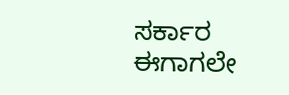ಸರ್ಕಾರ ಈಗಾಗಲೇ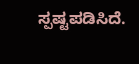ಸ್ಪಷ್ಟಪಡಿಸಿದೆ.